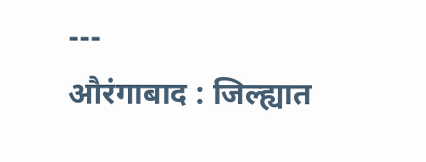---
औरंगाबाद : जिल्ह्यात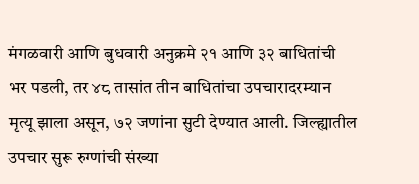मंगळवारी आणि बुधवारी अनुक्रमे २१ आणि ३२ बाधितांची भर पडली, तर ४८ तासांत तीन बाधितांचा उपचारादरम्यान मृत्यू झाला असून, ७२ जणांना सुटी देण्यात आली. जिल्ह्यातील उपचार सुरू रुग्णांची संख्या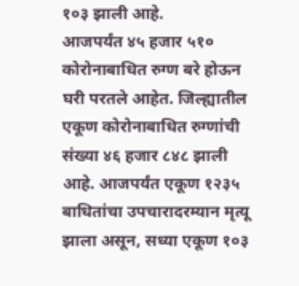१०३ झाली आहे.
आजपर्यंत ४५ हजार ५१० कोरोनाबाधित रुग्ण बरे होऊन घरी परतले आहेत. जिल्ह्यातील एकूण कोरोनाबाधित रुग्णांची संख्या ४६ हजार ८४८ झाली आहे. आजपर्यंत एकूण १२३५ बाधितांचा उपचारादरम्यान मृत्यू झाला असून, सध्या एकूण १०३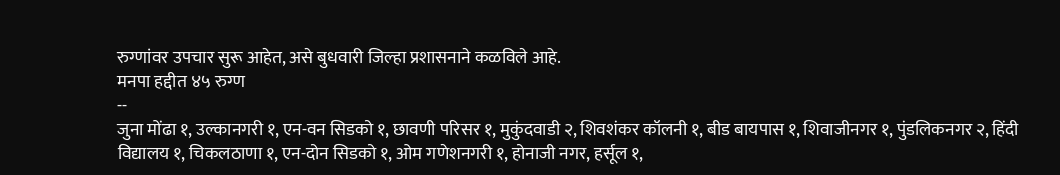रुग्णांवर उपचार सुरू आहेत, असे बुधवारी जिल्हा प्रशासनाने कळविले आहे.
मनपा हद्दीत ४५ रुग्ण
--
जुना मोंढा १, उल्कानगरी १, एन-वन सिडको १, छावणी परिसर १, मुकुंदवाडी २, शिवशंकर कॉलनी १, बीड बायपास १, शिवाजीनगर १, पुंडलिकनगर २, हिंदी विद्यालय १, चिकलठाणा १, एन-दोन सिडको १, ओम गणेशनगरी १, होनाजी नगर, हर्सूल १,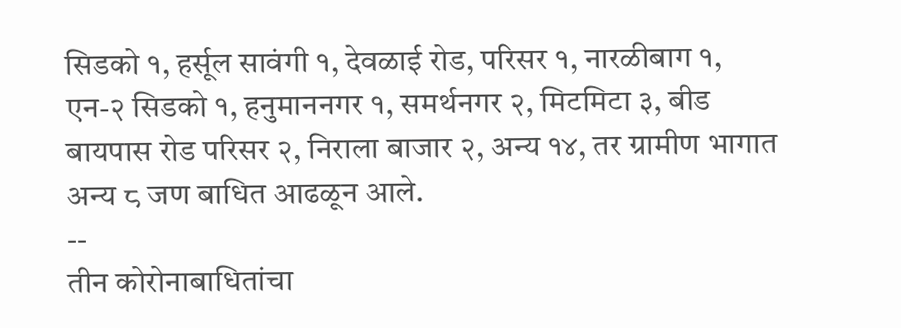सिडको १, हर्सूल सावंगी १, देवळाई रोड, परिसर १, नारळीबाग १, एन-२ सिडको १, हनुमाननगर १, समर्थनगर २, मिटमिटा ३, बीड बायपास रोड परिसर २, निराला बाजार २, अन्य १४, तर ग्रामीण भागात अन्य ८ जण बाधित आढळून आले.
--
तीन कोरोनाबाधितांचा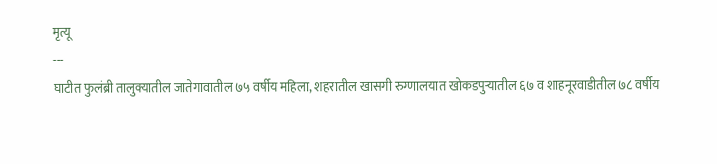मृत्यू
---
घाटीत फुलंब्री तालुक्यातील जातेगावातील ७५ वर्षीय महिला, शहरातील खासगी रुग्णालयात खोकडपुऱ्यातील ६७ व शाहनूरवाडीतील ७८ वर्षीय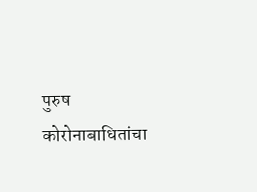पुरुष कोरोनाबाधितांचा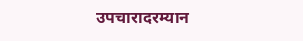उपचारादरम्यान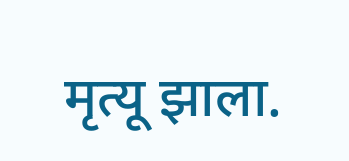मृत्यू झाला.